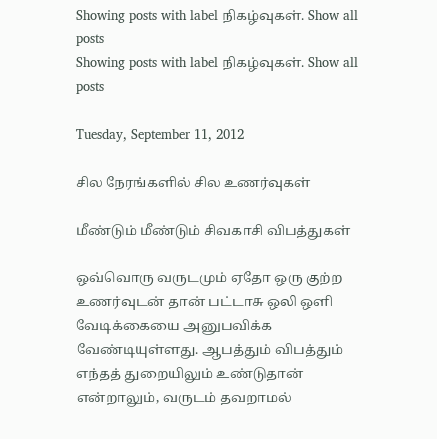Showing posts with label நிகழ்வுகள். Show all posts
Showing posts with label நிகழ்வுகள். Show all posts

Tuesday, September 11, 2012

சில நேரங்களில் சில உணர்வுகள்

மீண்டும் மீண்டும் சிவகாசி விபத்துகள்

ஒவ்வொரு வருடமும் ஏதோ ஒரு குற்ற உணர்வுடன் தான் பட்டாசு ஒலி ஒளி வேடிக்கையை அனுபவிக்க வேண்டியுள்ளது. ஆபத்தும் விபத்தும் எந்தத் துறையிலும் உண்டுதான் என்றாலும், வருடம் தவறாமல்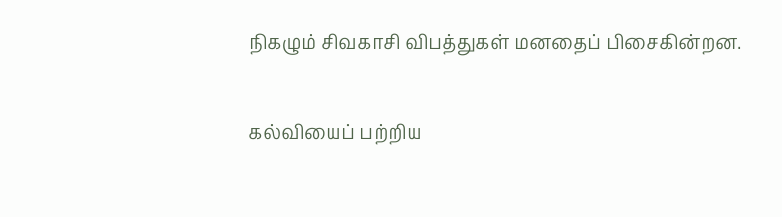நிகழும் சிவகாசி விபத்துகள் மனதைப் பிசைகின்றன.

கல்வியைப் பற்றிய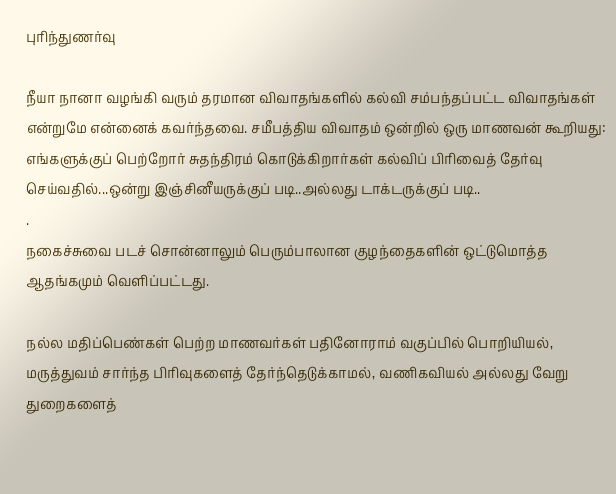புரிந்துணர்வு

நீயா நானா வழங்கி வரும் தரமான விவாதங்களில் கல்வி சம்பந்தப்பட்ட விவாதங்கள் என்றுமே என்னைக் கவர்ந்தவை. சமீபத்திய விவாதம் ஒன்றில் ஒரு மாணவன் கூறியது: எங்களுக்குப் பெற்றோர் சுதந்திரம் கொடுக்கிறார்கள் கல்விப் பிரிவைத் தேர்வு செய்வதில்...ஒன்று இஞ்சினீயருக்குப் படி..அல்லது டாக்டருக்குப் படி..
.
நகைச்சுவை படச் சொன்னாலும் பெரும்பாலான குழந்தைகளின் ஒட்டுமொத்த ஆதங்கமும் வெளிப்பட்டது.

நல்ல மதிப்பெண்கள் பெற்ற மாணவர்கள் பதினோராம் வகுப்பில் பொறியியல், மருத்துவம் சார்ந்த பிரிவுகளைத் தேர்ந்தெடுக்காமல், வணிகவியல் அல்லது வேறு துறைகளைத்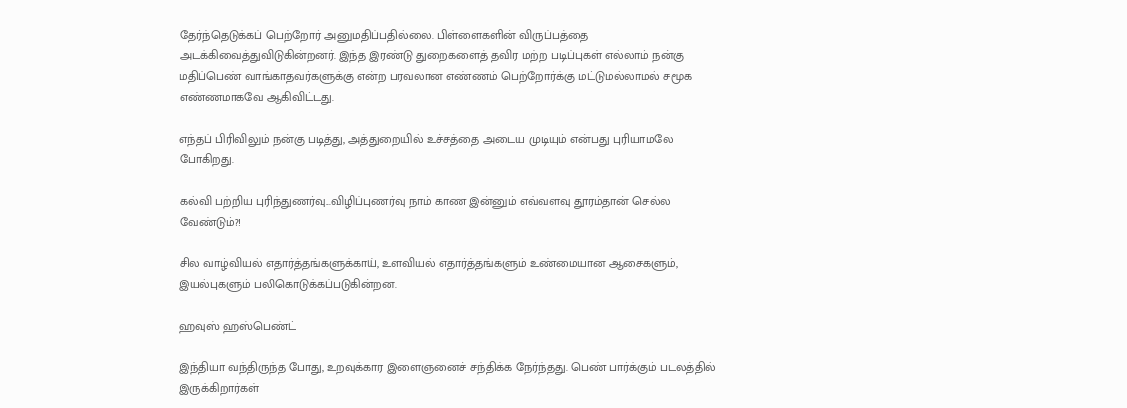தேர்ந்தெடுக்கப் பெற்றோர் அனுமதிப்பதில்லை. பிள்ளைகளின் விருப்பத்தை அடக்கிவைத்துவிடுகின்றனர். இந்த இரண்டு துறைகளைத் தவிர மற்ற படிப்புகள் எல்லாம் நன்கு மதிப்பெண் வாங்காதவர்களுக்கு என்ற பரவலான எண்ணம் பெற்றோர்க்கு மட்டுமல்லாமல் சமூக எண்ணமாகவே ஆகிவிட்டது.

எந்தப் பிரிவிலும் நன்கு படித்து, அத்துறையில் உச்சத்தை அடைய முடியும் என்பது புரியாமலே போகிறது.

கல்வி பற்றிய புரிந்துணர்வு...விழிப்புணர்வு நாம் காண இன்னும் எவ்வளவு தூரம்தான் செல்ல வேண்டும்?!

சில வாழ்வியல் எதார்த்தங்களுக்காய், உளவியல் எதார்த்தங்களும் உண்மையான ஆசைகளும், இயல்புகளும் பலிகொடுக்கப்படுகின்றன.

ஹவுஸ் ஹஸ்பெண்ட்

இந்தியா வந்திருந்த போது, உறவுக்கார இளைஞனைச் சந்திக்க நேர்ந்தது. பெண் பார்க்கும் படலத்தில் இருக்கிறார்கள்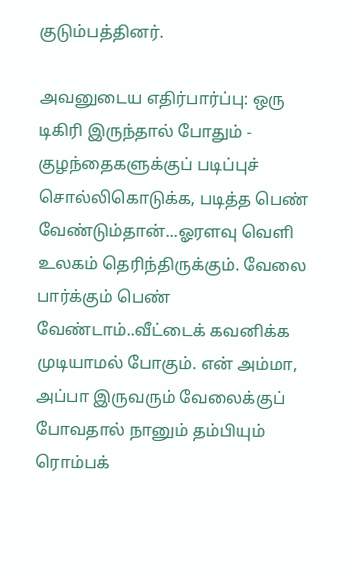குடும்பத்தினர்.

அவனுடைய எதிர்பார்ப்பு: ஒரு டிகிரி இருந்தால் போதும் - குழந்தைகளுக்குப் படிப்புச் சொல்லிகொடுக்க, படித்த பெண் வேண்டும்தான்...ஓரளவு வெளி உலகம் தெரிந்திருக்கும். வேலை பார்க்கும் பெண் வேண்டாம்..வீட்டைக் கவனிக்க முடியாமல் போகும். என் அம்மா, அப்பா இருவரும் வேலைக்குப் போவதால் நானும் தம்பியும் ரொம்பக்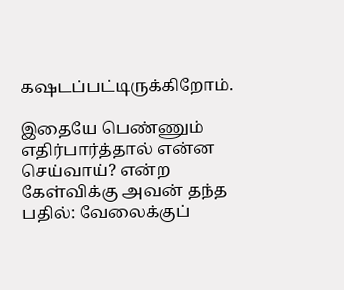கஷடப்பட்டிருக்கிறோம்.

இதையே பெண்ணும் எதிர்பார்த்தால் என்ன செய்வாய்? என்ற கேள்விக்கு அவன் தந்த பதில்: வேலைக்குப்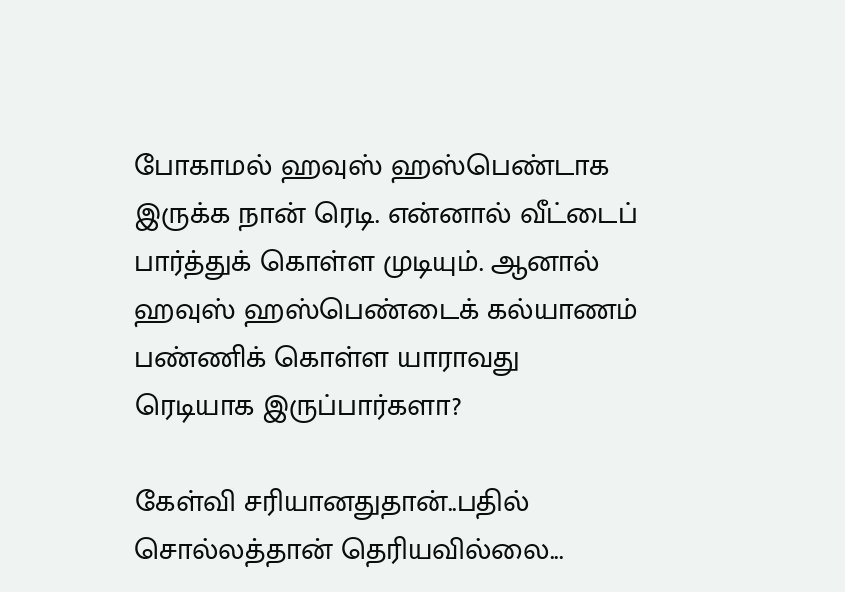போகாமல் ஹவுஸ் ஹஸ்பெண்டாக இருக்க நான் ரெடி. என்னால் வீட்டைப் பார்த்துக் கொள்ள முடியும். ஆனால் ஹவுஸ் ஹஸ்பெண்டைக் கல்யாணம் பண்ணிக் கொள்ள யாராவது ரெடியாக இருப்பார்களா?

கேள்வி சரியானதுதான்..பதில் சொல்லத்தான் தெரியவில்லை...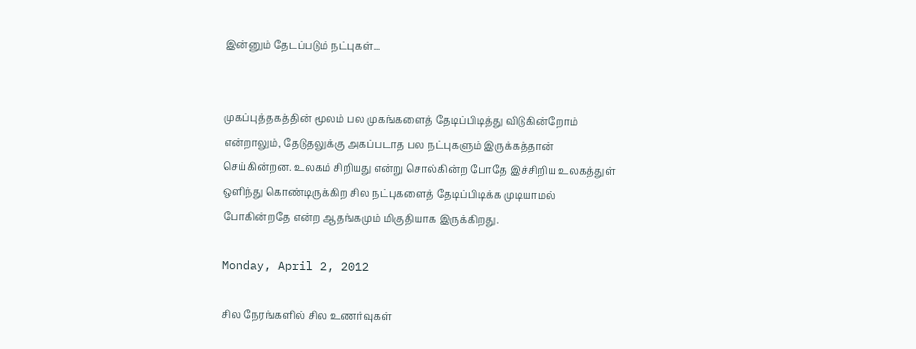இன்னும் தேடப்படும் நட்புகள்...


முகப்புத்தகத்தின் மூலம் பல முகங்களைத் தேடிப்பிடித்து விடுகின்றோம் என்றாலும், தேடுதலுக்கு அகப்படாத பல நட்புகளும் இருக்கத்தான் செய்கின்றன. உலகம் சிறியது என்று சொல்கின்ற போதே இச்சிறிய உலகத்துள் ஒளிந்து கொண்டிருக்கிற சில நட்புகளைத் தேடிப்பிடிக்க முடியாமல் போகின்றதே என்ற ஆதங்கமும் மிகுதியாக இருக்கிறது.

Monday, April 2, 2012

சில நேரங்களில் சில உணர்வுகள்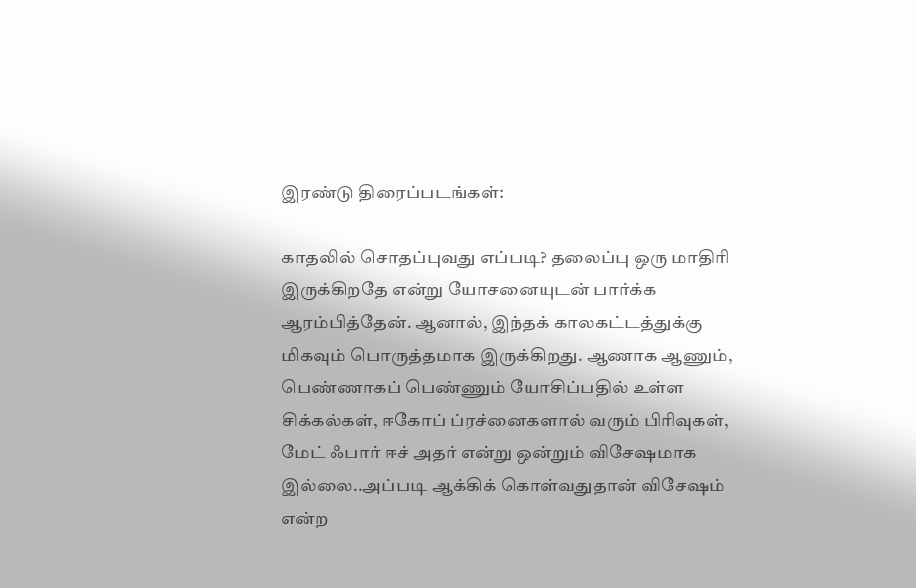இரண்டு திரைப்படங்கள்:

காதலில் சொதப்புவது எப்படி? தலைப்பு ஒரு மாதிரி இருக்கிறதே என்று யோசனையுடன் பார்க்க ஆரம்பித்தேன். ஆனால், இந்தக் காலகட்டத்துக்கு
மிகவும் பொருத்தமாக இருக்கிறது. ஆணாக ஆணும், பெண்ணாகப் பெண்ணும் யோசிப்பதில் உள்ள சிக்கல்கள், ஈகோப் ப்ரச்னைகளால் வரும் பிரிவுகள், மேட் ஃபார் ஈச் அதர் என்று ஒன்றும் விசேஷமாக இல்லை..அப்படி ஆக்கிக் கொள்வதுதான் விசேஷம் என்ற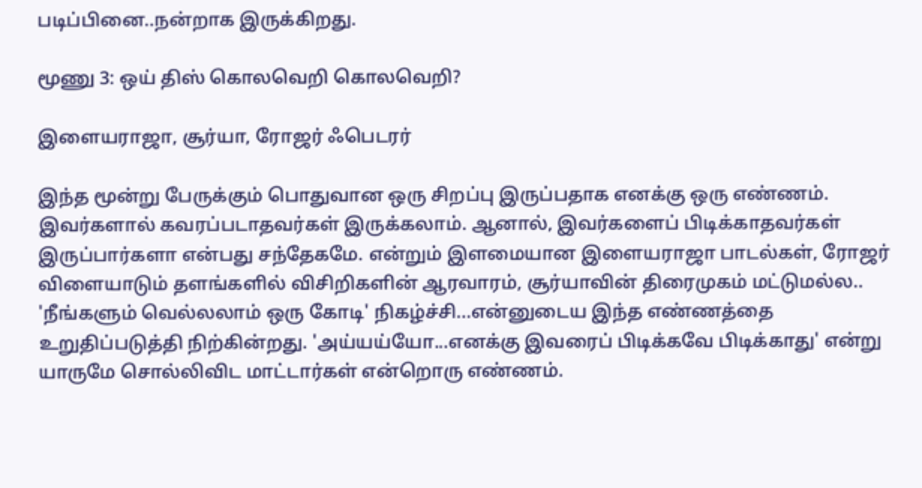படிப்பினை..நன்றாக இருக்கிறது.

மூணு 3: ஒய் திஸ் கொலவெறி கொலவெறி?

இளையராஜா, சூர்யா, ரோஜர் ஃபெடரர்

இந்த மூன்று பேருக்கும் பொதுவான ஒரு சிறப்பு இருப்பதாக எனக்கு ஒரு எண்ணம். இவர்களால் கவரப்படாதவர்கள் இருக்கலாம். ஆனால், இவர்களைப் பிடிக்காதவர்கள் இருப்பார்களா என்பது சந்தேகமே. என்றும் இளமையான இளையராஜா பாடல்கள், ரோஜர் விளையாடும் தளங்களில் விசிறிகளின் ஆரவாரம், சூர்யாவின் திரைமுகம் மட்டுமல்ல..  'நீங்களும் வெல்லலாம் ஒரு கோடி' நிகழ்ச்சி...என்னுடைய இந்த எண்ணத்தை உறுதிப்படுத்தி நிற்கின்றது. 'அய்யய்யோ...எனக்கு இவரைப் பிடிக்கவே பிடிக்காது' என்று யாருமே சொல்லிவிட மாட்டார்கள் என்றொரு எண்ணம்.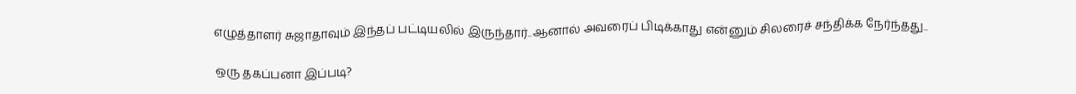எழுத்தாளர் சுஜாதாவும் இந்தப் பட்டியலில் இருந்தார்..ஆனால் அவரைப் பிடிக்காது என்னும் சிலரைச் சந்திக்க நேர்ந்தது..

ஒரு தகப்பனா இப்படி?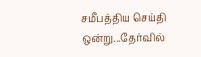சமீபத்திய செய்தி ஒன்று...தேர்வில்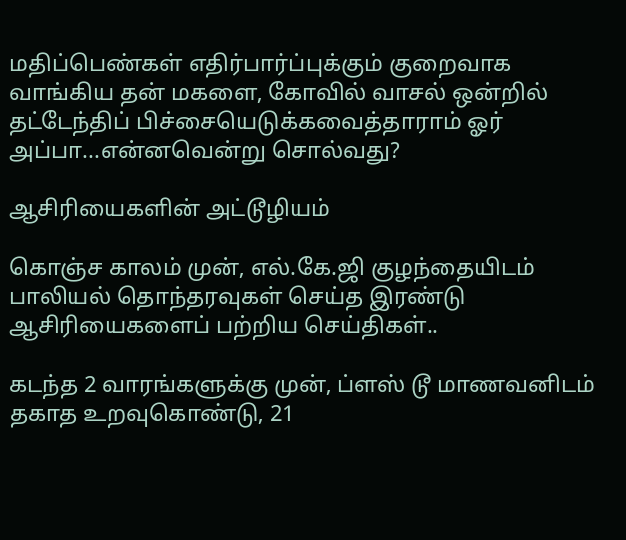மதிப்பெண்கள் எதிர்பார்ப்புக்கும் குறைவாக வாங்கிய தன் மகளை, கோவில் வாசல் ஒன்றில் தட்டேந்திப் பிச்சையெடுக்கவைத்தாராம் ஓர் அப்பா...என்னவென்று சொல்வது?

ஆசிரியைகளின் அட்டூழியம்

கொஞ்ச காலம் முன், எல்.கே.ஜி குழந்தையிடம் பாலியல் தொந்தரவுகள் செய்த இரண்டு ஆசிரியைகளைப் பற்றிய செய்திகள்..

கடந்த 2 வாரங்களுக்கு முன், ப்ளஸ் டூ மாணவனிடம் தகாத உறவுகொண்டு, 21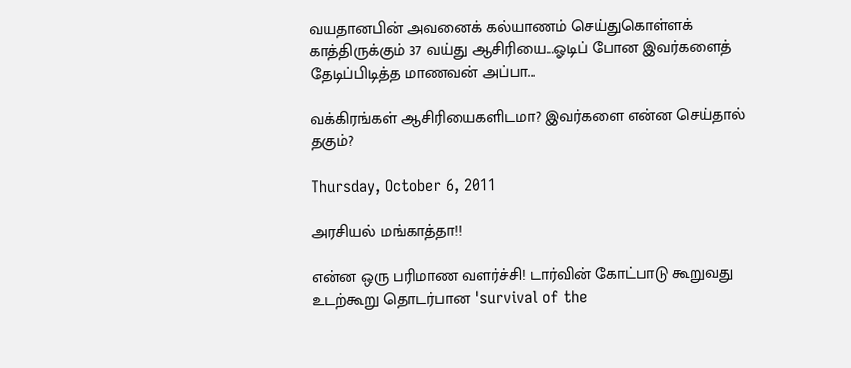வயதானபின் அவனைக் கல்யாணம் செய்துகொள்ளக் காத்திருக்கும் 37 வய்து ஆசிரியை...ஓடிப் போன இவர்களைத் தேடிப்பிடித்த மாணவன் அப்பா...

வக்கிரங்கள் ஆசிரியைகளிடமா? இவர்களை என்ன செய்தால் தகும்?

Thursday, October 6, 2011

அரசியல் மங்காத்தா!!

என்ன ஒரு பரிமாண வளர்ச்சி! டார்வின் கோட்பாடு கூறுவது உடற்கூறு தொடர்பான 'survival of the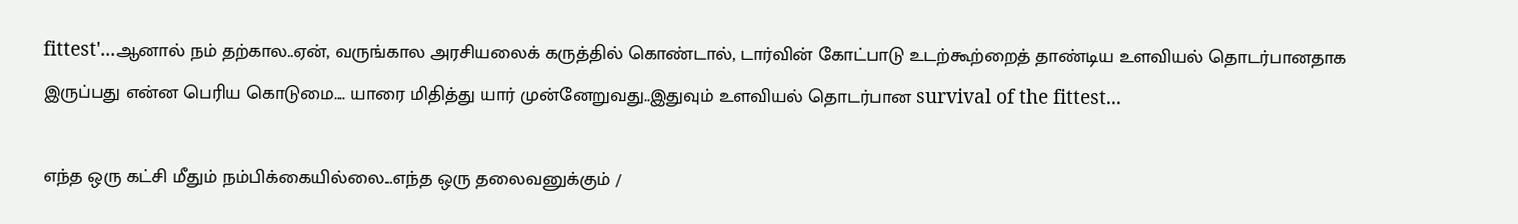fittest'...ஆனால் நம் தற்கால..ஏன், வருங்கால அரசியலைக் கருத்தில் கொண்டால், டார்வின் கோட்பாடு உடற்கூற்றைத் தாண்டிய உளவியல் தொடர்பானதாக இருப்பது என்ன பெரிய கொடுமை.... யாரை மிதித்து யார் முன்னேறுவது..இதுவும் உளவியல் தொடர்பான survival of the fittest...

எந்த ஒரு கட்சி மீதும் நம்பிக்கையில்லை...எந்த ஒரு தலைவனுக்கும் /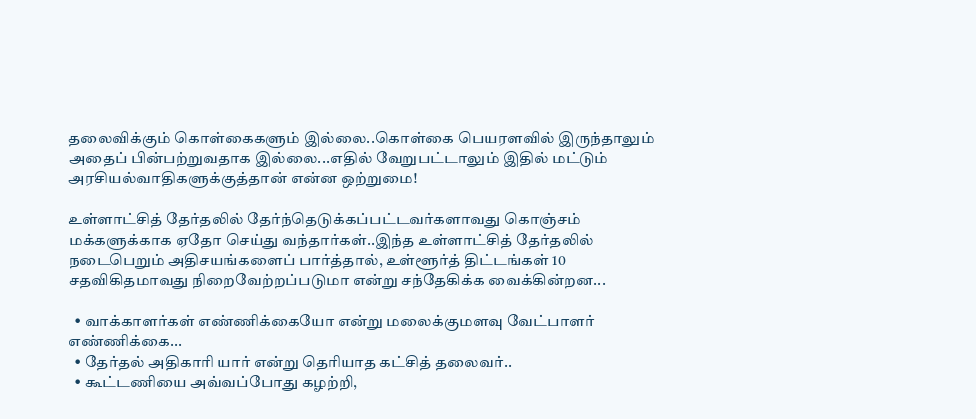தலைவிக்கும் கொள்கைகளும் இல்லை..கொள்கை பெயரளவில் இருந்தாலும் அதைப் பின்பற்றுவதாக இல்லை...எதில் வேறுபட்டாலும் இதில் மட்டும் அரசியல்வாதிகளுக்குத்தான் என்ன ஒற்றுமை!

உள்ளாட்சித் தேர்தலில் தேர்ந்தெடுக்கப்பட்டவர்களாவது கொஞ்சம் மக்களுக்காக ஏதோ செய்து வந்தார்கள்..இந்த உள்ளாட்சித் தேர்தலில் நடைபெறும் அதிசயங்களைப் பார்த்தால், உள்ளூர்த் திட்டங்கள் 10 சதவிகிதமாவது நிறைவேற்றப்படுமா என்று சந்தேகிக்க வைக்கின்றன...

  • வாக்காளர்கள் எண்ணிக்கையோ என்று மலைக்குமளவு வேட்பாளர் எண்ணிக்கை...
  • தேர்தல் அதிகாரி யார் என்று தெரியாத கட்சித் தலைவர்..
  • கூட்டணியை அவ்வப்போது கழற்றி,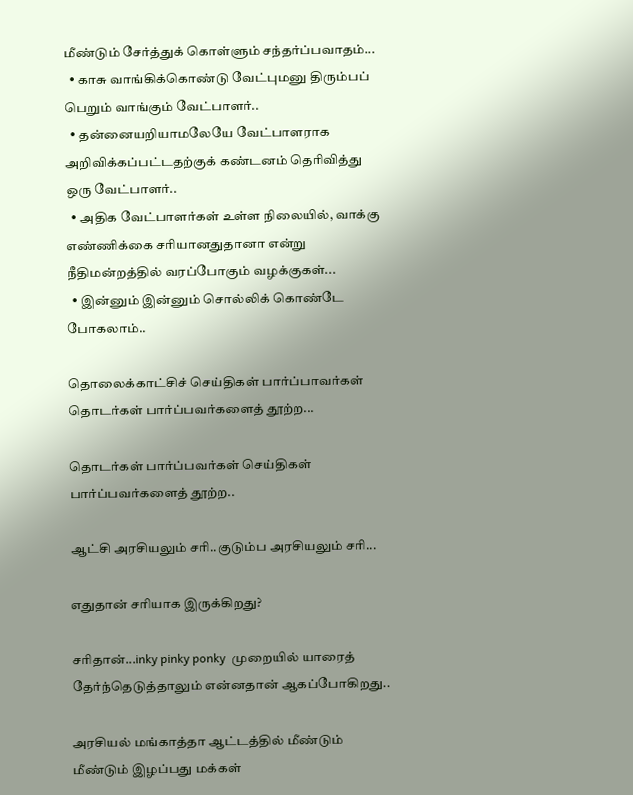மீண்டும் சேர்த்துக் கொள்ளும் சந்தர்ப்பவாதம்...
  • காசு வாங்கிக்கொண்டு வேட்புமனு திரும்பப் பெறும் வாங்கும் வேட்பாளர்..
  • தன்னையறியாமலேயே வேட்பாளராக அறிவிக்கப்பட்டதற்குக் கண்டனம் தெரிவித்து ஒரு வேட்பாளர்..
  • அதிக வேட்பாளர்கள் உள்ள நிலையில், வாக்கு எண்ணிக்கை சரியானதுதானா என்று நீதிமன்றத்தில் வரப்போகும் வழக்குகள்...
  • இன்னும் இன்னும் சொல்லிக் கொண்டே போகலாம்..

தொலைக்காட்சிச் செய்திகள் பார்ப்பாவர்கள் தொடர்கள் பார்ப்பவர்களைத் தூற்ற...

தொடர்கள் பார்ப்பவர்கள் செய்திகள் பார்ப்பவர்களைத் தூற்ற..

ஆட்சி அரசியலும் சரி..குடும்ப அரசியலும் சரி...

எதுதான் சரியாக இருக்கிறது?

சரிதான்...inky pinky ponky  முறையில் யாரைத் தேர்ந்தெடுத்தாலும் என்னதான் ஆகப்போகிறது..

அரசியல் மங்காத்தா ஆட்டத்தில் மீண்டும் மீண்டும் இழப்பது மக்கள்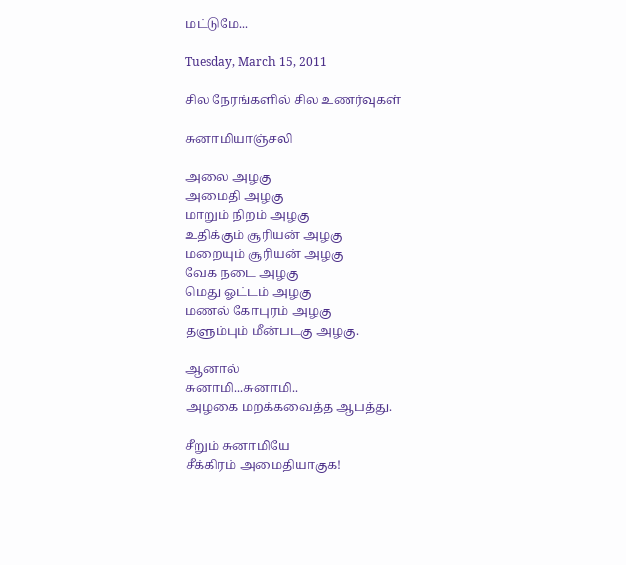மட்டுமே...

Tuesday, March 15, 2011

சில நேரங்களில் சில உணர்வுகள்

சுனாமியாஞ்சலி

அலை அழகு
அமைதி அழகு
மாறும் நிறம் அழகு
உதிக்கும் சூரியன் அழகு
மறையும் சூரியன் அழகு
வேக நடை அழகு
மெது ஓட்டம் அழகு
மணல் கோபுரம் அழகு
தளும்பும் மீன்படகு அழகு.

ஆனால்
சுனாமி...சுனாமி..
அழகை மறக்கவைத்த ஆபத்து.

சீறும் சுனாமியே
சீக்கிரம் அமைதியாகுக!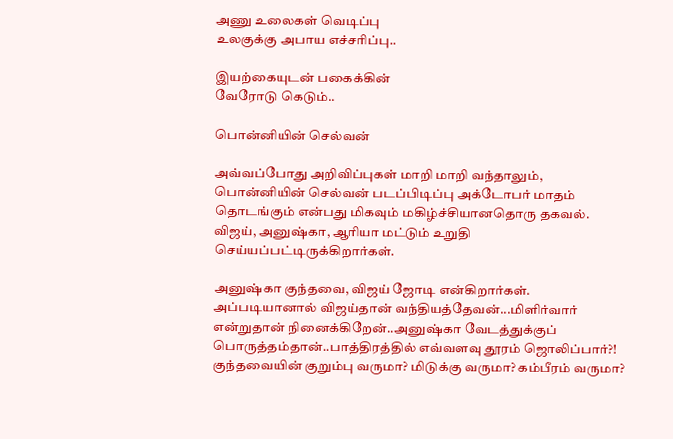அணு உலைகள் வெடிப்பு
உலகுக்கு அபாய எச்சரிப்பு..

இயற்கையுடன் பகைக்கின்
வேரோடு கெடும்..

பொன்னியின் செல்வன்

அவ்வப்போது அறிவிப்புகள் மாறி மாறி வந்தாலும், பொன்னியின் செல்வன் படப்பிடிப்பு அக்டோபர் மாதம் தொடங்கும் என்பது மிகவும் மகிழ்ச்சியானதொரு தகவல். விஜய், அனுஷ்கா, ஆரியா மட்டும் உறுதி செய்யப்பட்டிருக்கிறார்கள்.

அனுஷ்கா குந்தவை, விஜய் ஜோடி என்கிறார்கள். அப்படியானால் விஜய்தான் வந்தியத்தேவன்...மிளிர்வார் என்றுதான் நினைக்கிறேன்..அனுஷ்கா வேடத்துக்குப் பொருத்தம்தான்..பாத்திரத்தில் எவ்வளவு தூரம் ஜொலிப்பார்?! குந்தவையின் குறும்பு வருமா? மிடுக்கு வருமா? கம்பீரம் வருமா?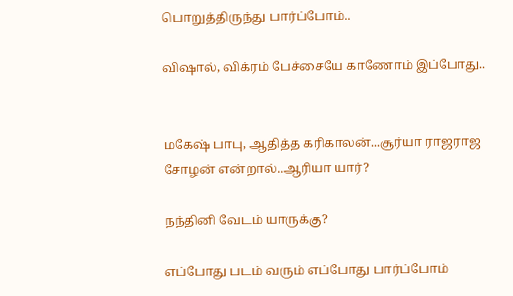பொறுத்திருந்து பார்ப்போம்..

விஷால், விக்ரம் பேச்சையே காணோம் இப்போது..


மகேஷ் பாபு, ஆதித்த கரிகாலன்...சூர்யா ராஜராஜ சோழன் என்றால்..ஆரியா யார்?

நந்தினி வேடம் யாருக்கு?

எப்போது படம் வரும் எப்போது பார்ப்போம்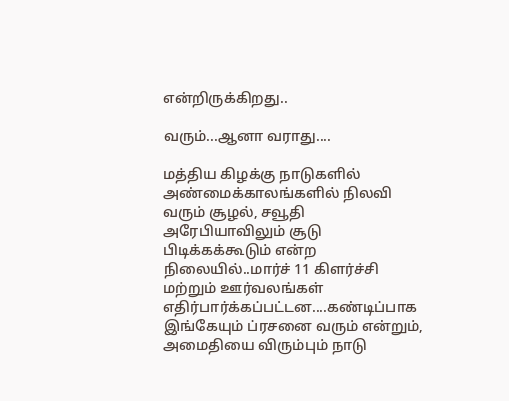என்றிருக்கிறது..

வரும்...ஆனா வராது....

மத்திய கிழக்கு நாடுகளில் அண்மைக்காலங்களில் நிலவி வரும் சூழல், சவூதி அரேபியாவிலும் சூடு பிடிக்கக்கூடும் என்ற நிலையில்..மார்ச் 11 கிளர்ச்சி மற்றும் ஊர்வலங்கள் எதிர்பார்க்கப்பட்டன....கண்டிப்பாக இங்கேயும் ப்ரசனை வரும் என்றும், அமைதியை விரும்பும் நாடு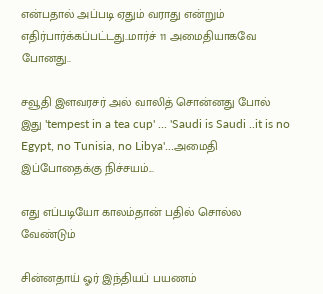என்பதால் அப்படி ஏதும் வராது என்றும் எதிர்பார்க்கப்பட்டது..மார்ச் 11 அமைதியாகவே போனது..

சவூதி இளவரசர் அல் வாலித் சொன்னது போல் இது 'tempest in a tea cup' ... 'Saudi is Saudi ..it is no Egypt, no Tunisia, no Libya'...அமைதி இப்போதைக்கு நிச்சயம்...

எது எப்படியோ காலம்தான் பதில் சொல்ல வேண்டும்

சின்னதாய் ஓர் இந்தியப் பயணம்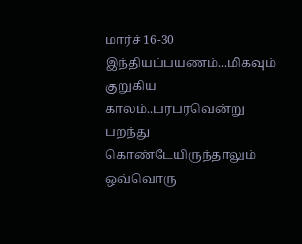மார்ச் 16-30 இந்தியப்பயணம்...மிகவும் குறுகிய காலம்..பரபரவென்று பறந்து கொண்டேயிருந்தாலும் ஒவ்வொரு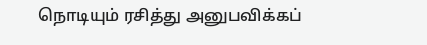நொடியும் ரசித்து அனுபவிக்கப்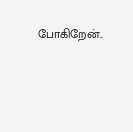போகிறேன்..